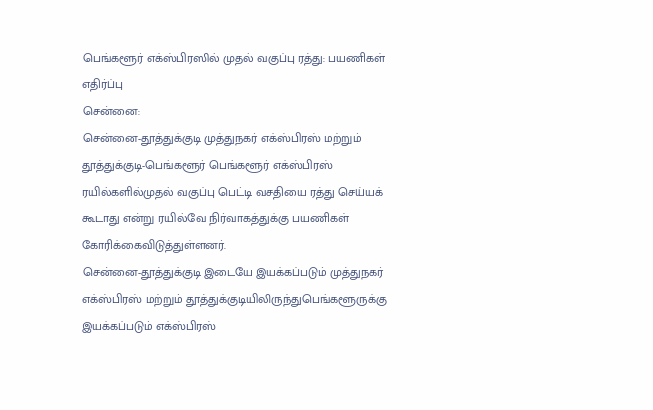பெங்களூர் எக்ஸ்பிரஸில் முதல் வகுப்பு ரத்து: பயணிகள் எதிர்ப்பு
சென்னை:
சென்னை-தூத்துக்குடி முத்துநகர் எக்ஸ்பிரஸ் மற்றும் தூத்துக்குடி-பெங்களூர் பெங்களூர் எக்ஸ்பிரஸ் ரயில்களில்முதல் வகுப்பு பெட்டி வசதியை ரத்து செய்யக் கூடாது என்று ரயில்வே நிர்வாகத்துக்கு பயணிகள் கோரிக்கைவிடுத்துள்ளனர்.
சென்னை-தூத்துக்குடி இடையே இயக்கப்படும் முத்துநகர் எக்ஸ்பிரஸ் மற்றும் தூத்துக்குடியிலிருந்துபெங்களூருக்கு இயக்கப்படும் எக்ஸ்பிரஸ்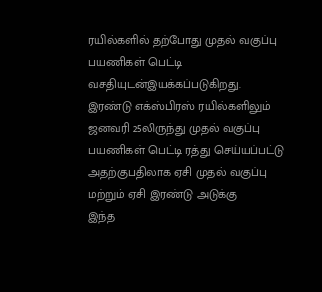ரயில்களில் தற்போது முதல் வகுப்பு பயணிகள் பெட்டி வசதியுடன்இயக்கப்படுகிறது.
இரண்டு எக்ஸ்பிரஸ் ரயில்களிலும் ஜனவரி 25லிருந்து முதல் வகுப்பு பயணிகள் பெட்டி ரத்து செய்யப்பட்டு அதற்குபதிலாக ஏசி முதல் வகுப்பு மற்றும் ஏசி இரண்டு அடுக்கு
இந்த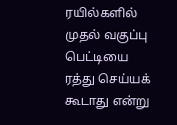ரயில்களில் முதல் வகுப்பு பெட்டியை ரத்து செய்யக் கூடாது என்று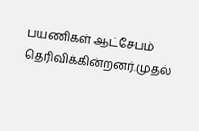பயணிகள் ஆட்சேபம் தெரிவிக்கின்றனர்.முதல்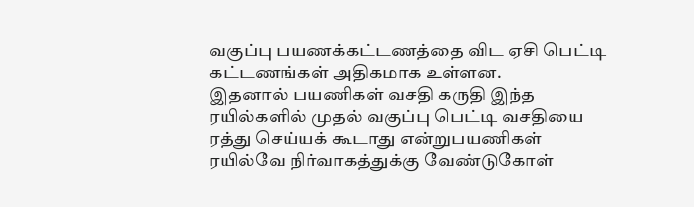வகுப்பு பயணக்கட்டணத்தை விட ஏசி பெட்டி கட்டணங்கள் அதிகமாக உள்ளன.
இதனால் பயணிகள் வசதி கருதி இந்த ரயில்களில் முதல் வகுப்பு பெட்டி வசதியை ரத்து செய்யக் கூடாது என்றுபயணிகள் ரயில்வே நிர்வாகத்துக்கு வேண்டுகோள்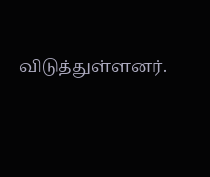விடுத்துள்ளனர்.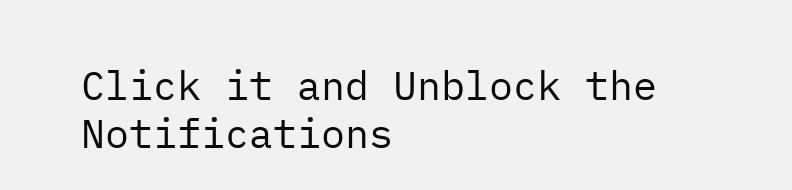Click it and Unblock the Notifications